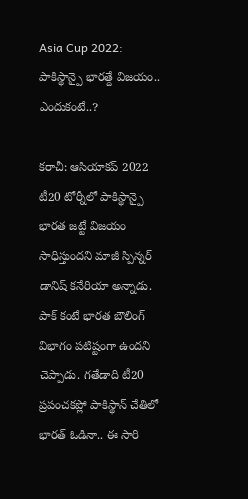Asia Cup 2022: పాకిస్థాన్పై భారత్దే విజయం.. ఎందుకంటే..?

కరాచీ: ఆసియాకప్ 2022 టీ20 టోర్నీలో పాకిస్థాన్పై భారత జట్టే విజయం సాధిస్తుందని మాజీ స్పిన్నర్ డానిష్ కనేరియా అన్నాడు. పాక్ కంటే భారత బౌలింగ్ విభాగం పటిష్టంగా ఉందని చెప్పాడు. గతేడాది టీ20 ప్రపంచకప్లో పాకిస్థాన్ చేతిలో భారత్ ఓడినా.. ఈ సారి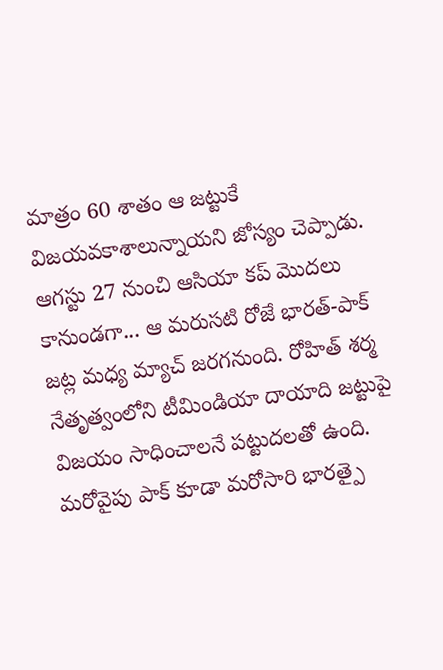మాత్రం 60 శాతం ఆ జట్టుకే విజయవకాశాలున్నాయని జోస్యం చెప్పాడు. ఆగస్టు 27 నుంచి ఆసియా కప్ మొదలు కానుండగా... ఆ మరుసటి రోజే భారత్-పాక్ జట్ల మధ్య మ్యాచ్ జరగనుంది. రోహిత్ శర్మ నేతృత్వంలోని టీమిండియా దాయాది జట్టుపై విజయం సాధించాలనే పట్టుదలతో ఉంది.
మరోవైపు పాక్ కూడా మరోసారి భారత్పై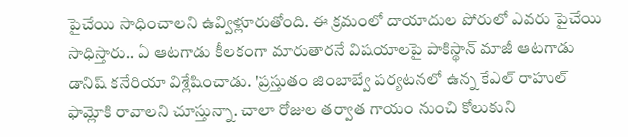పైచేయి సాధించాలని ఉవ్విళ్లూరుతోంది. ఈ క్రమంలో దాయాదుల పోరులో ఎవరు పైచేయి సాధిస్తారు.. ఏ ఆటగాడు కీలకంగా మారుతారనే విషయాలపై పాకిస్థాన్ మాజీ ఆటగాడు డానిష్ కనేరియా విశ్లేషించాడు. 'ప్రస్తుతం జింబాబ్వే పర్యటనలో ఉన్న కేఎల్ రాహుల్ ఫామ్లోకి రావాలని చూస్తున్నా. చాలా రోజుల తర్వాత గాయం నుంచి కోలుకుని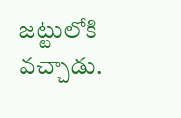జట్టులోకి వచ్చాడు.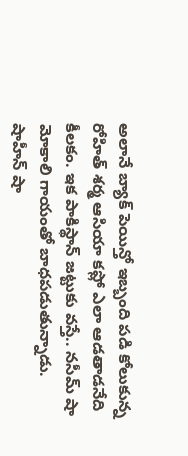అలానే బ్యాక్ పెయిన్తో ఇబ్బంది పడి కోలుకున్న రోహిత్ శర్మ ఆసియా కప్లో ఎలా ఆడతాడనేది కీలకం. ఇక పాకిస్థాన్ జట్టుకు వస్తే.. నసీమ్ షా మోకాలి గాయంతో బాధపడుతున్నాడు.
షాహీన్ షా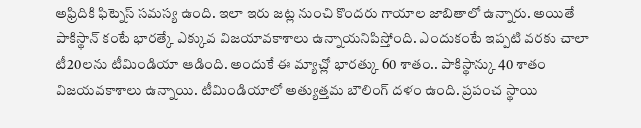అఫ్రిదికి ఫిట్నెస్ సమస్య ఉంది. ఇలా ఇరు జట్ల నుంచి కొందరు గాయాల జాబితాలో ఉన్నారు. అయితే పాకిస్థాన్ కంటే భారత్కే ఎక్కువ విజయావకాశాలు ఉన్నాయనిపిస్తోంది. ఎందుకంటే ఇప్పటి వరకు చాలా టీ20లను టీమిండియా ఆడింది. అందుకే ఈ మ్యాచ్లో భారత్కు 60 శాతం.. పాకిస్థాన్కు 40 శాతం విజయవకాశాలు ఉన్నాయి. టీమిండియాలో అత్యుత్తమ బౌలింగ్ దళం ఉంది. ప్రపంచ స్థాయి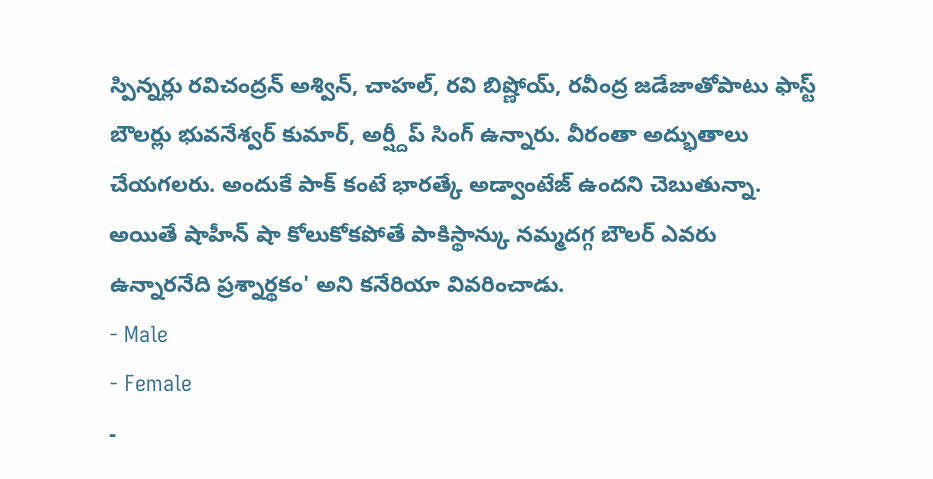స్పిన్నర్లు రవిచంద్రన్ అశ్విన్, చాహల్, రవి బిష్ణోయ్, రవీంద్ర జడేజాతోపాటు ఫాస్ట్ బౌలర్లు భువనేశ్వర్ కుమార్, అర్ష్దీప్ సింగ్ ఉన్నారు. వీరంతా అద్భుతాలు చేయగలరు. అందుకే పాక్ కంటే భారత్కే అడ్వాంటేజ్ ఉందని చెబుతున్నా. అయితే షాహీన్ షా కోలుకోకపోతే పాకిస్థాన్కు నమ్మదగ్గ బౌలర్ ఎవరు ఉన్నారనేది ప్రశ్నార్థకం' అని కనేరియా వివరించాడు.
- Male
- Female
-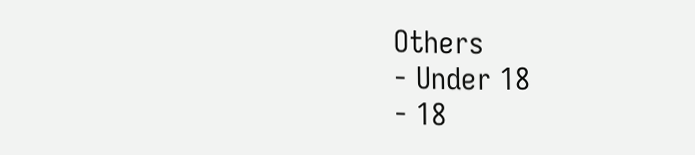Others
- Under 18
- 18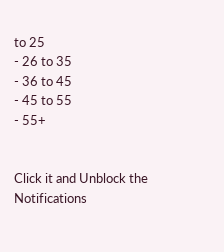to 25
- 26 to 35
- 36 to 45
- 45 to 55
- 55+


Click it and Unblock the Notifications